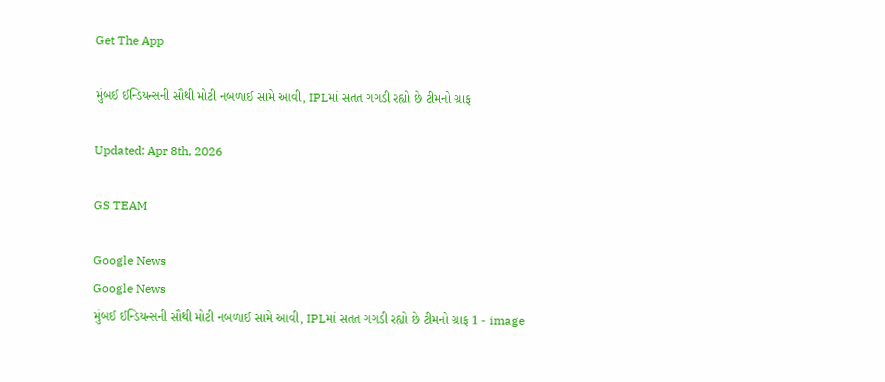Get The App

મુંબઈ ઈન્ડિયન્સની સૌથી મોટી નબળાઈ સામે આવી, IPLમાં સતત ગગડી રહ્યો છે ટીમનો ગ્રાફ

Updated: Apr 8th, 2026

GS TEAM

Google News
Google News
મુંબઈ ઈન્ડિયન્સની સૌથી મોટી નબળાઈ સામે આવી, IPLમાં સતત ગગડી રહ્યો છે ટીમનો ગ્રાફ 1 - image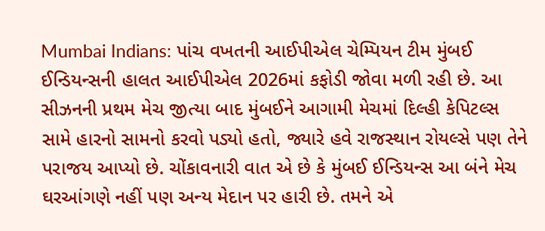Mumbai Indians: પાંચ વખતની આઈપીએલ ચેમ્પિયન ટીમ મુંબઈ ઈન્ડિયન્સની હાલત આઈપીએલ 2026માં કફોડી જોવા મળી રહી છે. આ સીઝનની પ્રથમ મેચ જીત્યા બાદ મુંબઈને આગામી મેચમાં દિલ્હી કેપિટલ્સ સામે હારનો સામનો કરવો પડ્યો હતો, જ્યારે હવે રાજસ્થાન રોયલ્સે પણ તેને પરાજય આપ્યો છે. ચોંકાવનારી વાત એ છે કે મુંબઈ ઈન્ડિયન્સ આ બંને મેચ ઘરઆંગણે નહીં પણ અન્ય મેદાન પર હારી છે. તમને એ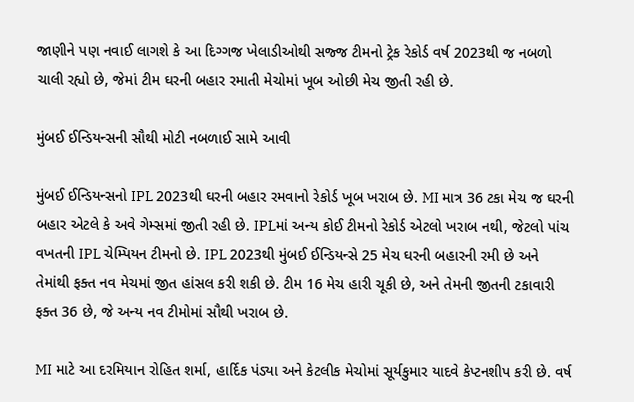જાણીને પણ નવાઈ લાગશે કે આ દિગ્ગજ ખેલાડીઓથી સજ્જ ટીમનો ટ્રેક રેકોર્ડ વર્ષ 2023થી જ નબળો ચાલી રહ્યો છે, જેમાં ટીમ ઘરની બહાર રમાતી મેચોમાં ખૂબ ઓછી મેચ જીતી રહી છે.

મુંબઈ ઈન્ડિયન્સની સૌથી મોટી નબળાઈ સામે આવી

મુંબઈ ઈન્ડિયન્સનો IPL 2023થી ઘરની બહાર રમવાનો રેકોર્ડ ખૂબ ખરાબ છે. MI માત્ર 36 ટકા મેચ જ ઘરની બહાર એટલે કે અવે ગેમ્સમાં જીતી રહી છે. IPLમાં અન્ય કોઈ ટીમનો રેકોર્ડ એટલો ખરાબ નથી, જેટલો પાંચ વખતની IPL ચેમ્પિયન ટીમનો છે. IPL 2023થી મુંબઈ ઈન્ડિયન્સે 25 મેચ ઘરની બહારની રમી છે અને તેમાંથી ફક્ત નવ મેચમાં જીત હાંસલ કરી શકી છે. ટીમ 16 મેચ હારી ચૂકી છે, અને તેમની જીતની ટકાવારી ફક્ત 36 છે, જે અન્ય નવ ટીમોમાં સૌથી ખરાબ છે.

MI માટે આ દરમિયાન રોહિત શર્મા, હાર્દિક પંડ્યા અને કેટલીક મેચોમાં સૂર્યકુમાર યાદવે કેપ્ટનશીપ કરી છે. વર્ષ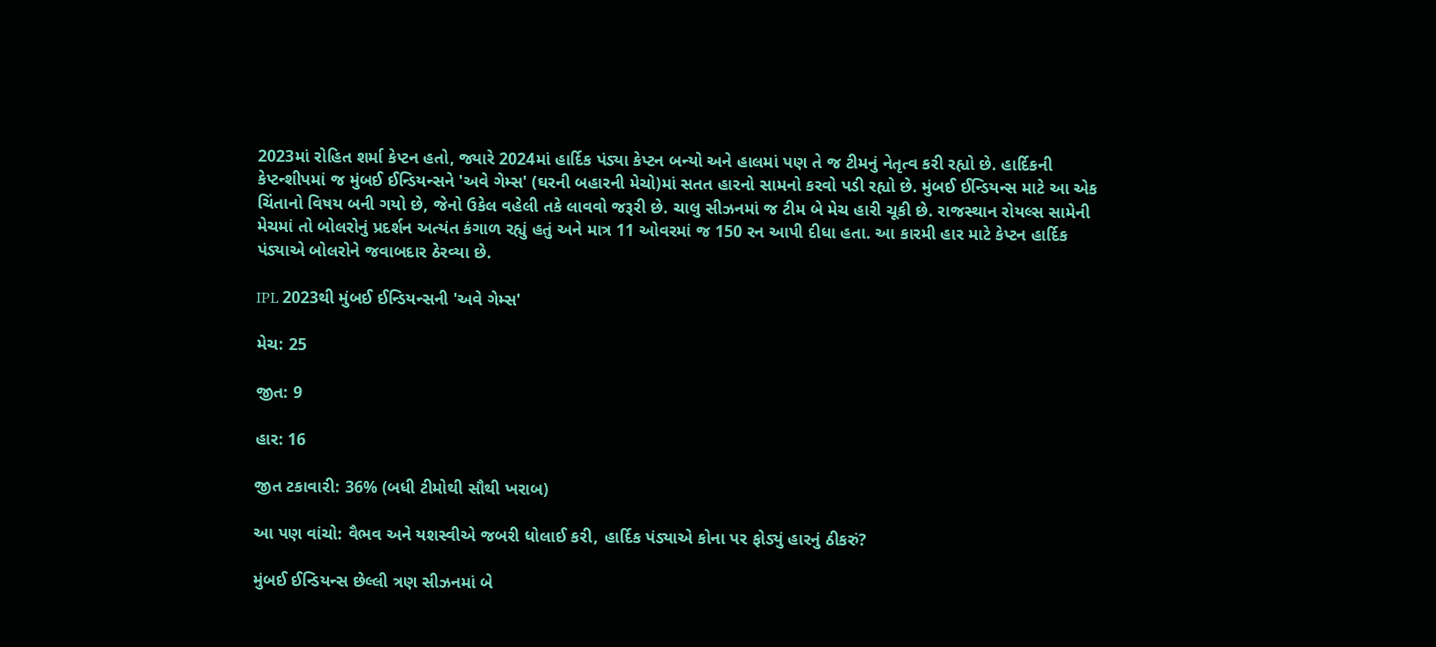2023માં રોહિત શર્મા કેપ્ટન હતો, જ્યારે 2024માં હાર્દિક પંડ્યા કેપ્ટન બન્યો અને હાલમાં પણ તે જ ટીમનું નેતૃત્વ કરી રહ્યો છે. હાર્દિકની કેપ્ટન્શીપમાં જ મુંબઈ ઈન્ડિયન્સને 'અવે ગેમ્સ' (ઘરની બહારની મેચો)માં સતત હારનો સામનો કરવો પડી રહ્યો છે. મુંબઈ ઈન્ડિયન્સ માટે આ એક ચિંતાનો વિષય બની ગયો છે, જેનો ઉકેલ વહેલી તકે લાવવો જરૂરી છે. ચાલુ સીઝનમાં જ ટીમ બે મેચ હારી ચૂકી છે. રાજસ્થાન રોયલ્સ સામેની મેચમાં તો બોલરોનું પ્રદર્શન અત્યંત કંગાળ રહ્યું હતું અને માત્ર 11 ઓવરમાં જ 150 રન આપી દીધા હતા. આ કારમી હાર માટે કેપ્ટન હાર્દિક પંડ્યાએ બોલરોને જવાબદાર ઠેરવ્યા છે.

IPL 2023થી મુંબઈ ઈન્ડિયન્સની 'અવે ગેમ્સ'

મેચ: 25

જીત: 9

હાર: 16

જીત ટકાવારી: 36% (બધી ટીમોથી સૌથી ખરાબ)

આ પણ વાંચો: વૈભવ અને યશસ્વીએ જબરી ધોલાઈ કરી, હાર્દિક પંડ્યાએ કોના પર ફોડ્યું હારનું ઠીકરું?

મુંબઈ ઈન્ડિયન્સ છેલ્લી ત્રણ સીઝનમાં બે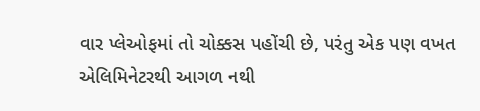વાર પ્લેઓફમાં તો ચોક્કસ પહોંચી છે, પરંતુ એક પણ વખત એલિમિનેટરથી આગળ નથી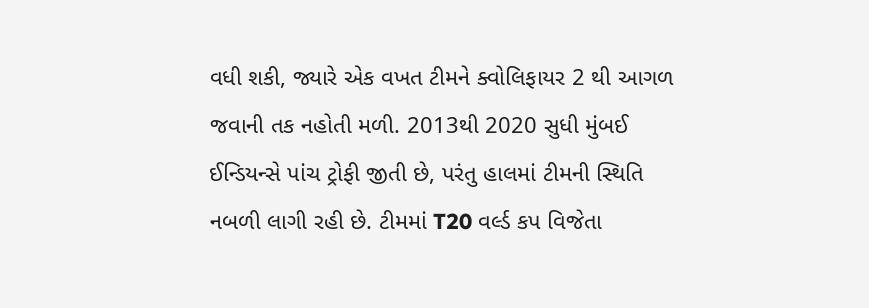વધી શકી, જ્યારે એક વખત ટીમને ક્વોલિફાયર 2 થી આગળ જવાની તક નહોતી મળી. 2013થી 2020 સુધી મુંબઈ ઈન્ડિયન્સે પાંચ ટ્રોફી જીતી છે, પરંતુ હાલમાં ટીમની સ્થિતિ નબળી લાગી રહી છે. ટીમમાં T20 વર્લ્ડ કપ વિજેતા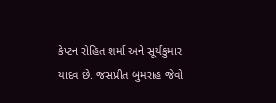કેપ્ટન રોહિત શર્મા અને સૂર્યકુમાર યાદવ છે. જસપ્રીત બુમરાહ જેવો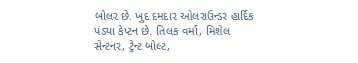બોલર છે. ખુદ દમદાર ઓલરાઉન્ડર હાર્દિક પંડ્યા કેપ્ટન છે. તિલક વર્મા, મિશેલ સેન્ટનર, ટ્રેન્ટ બોલ્ટ,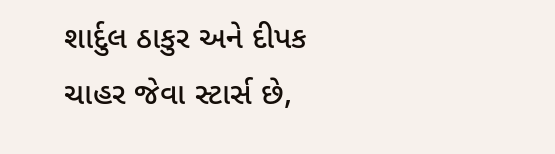શાર્દુલ ઠાકુર અને દીપક ચાહર જેવા સ્ટાર્સ છે,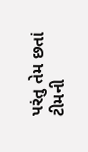પરંતુ તેમ છતાં ટીમની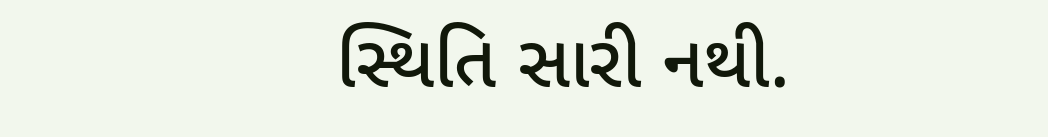સ્થિતિ સારી નથી.